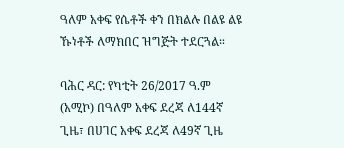ዓለም አቀፍ የሴቶች ቀን በክልሉ በልዩ ልዩ ኹነቶች ለማክበር ዝግጅት ተደርጓል።

ባሕር ዳር: የካቲት 26/2017 ዓ.ም (አሚኮ) በዓለም አቀፍ ደረጃ ለ144ኛ ጊዜ፣ በሀገር አቀፍ ደረጃ ለ49ኛ ጊዜ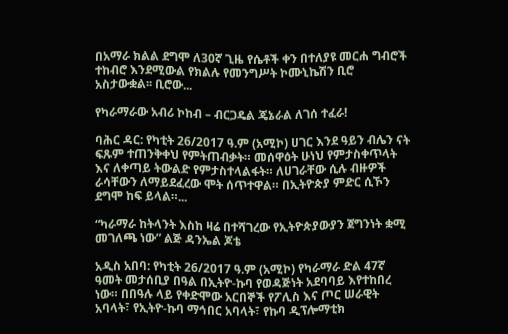በአማራ ክልል ደግሞ ለ30ኛ ጊዜ የሴቶች ቀን በተለያዩ መርሐ ግብሮች ተከብሮ እንደሚውል የክልሉ የመንግሥት ኮሙኒኬሽን ቢሮ አስታውቋል፡፡ ቢሮው...

የካራማራው አብሪ ኮከብ – ብርጋዴል ጄኔራል ለገሰ ተፈራ!

ባሕር ዳር: የካቲት 26/2017 ዓ.ም (አሚኮ) ሀገር እንደ ዓይን ብሌን ናት ፍጹም ተጠንቅቀህ የምትጠብቃት። መሰዋዕት ሁነህ የምታስቀጥላት እና ለቀጣይ ትውልድ የምታስተላልፋት። ለሀገራቸው ሲሉ ብዙዎች ራሳቸውን ለማይደፈረው ሞት ሰጥተዋል። በኢትዮጵያ ምድር ሲኾን ደግሞ ከፍ ይላል።...

“ካራማራ ከትላንት እስከ ዛሬ በተሻገረው የኢትዮጵያውያን ጀግንነት ቋሚ መገለጫ ነው” ልጅ ዳንኤል ጆቴ

አዲስ አበባ: የካቲት 26/2017 ዓ.ም (አሚኮ) የካራማራ ድል 47ኛ ዓመት መታሰቢያ በዓል በኢትዮ-ኩባ የወዳጅነት አደባባይ እየተከበረ ነው። በበዓሉ ላይ የቀድሞው አርበኞች የፖሊስ እና ጦር ሠራዊት አባላት፣ የኢትዮ-ኩባ ማኅበር አባላት፣ የኩባ ዲፕሎማቲክ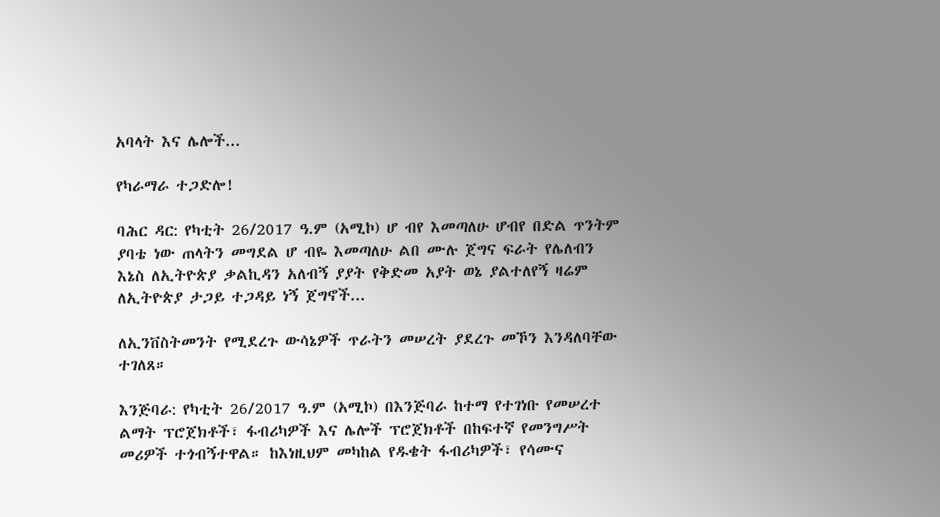አባላት እና ሌሎች...

የካራማራ ተጋድሎ!

ባሕር ዳር: የካቲት 26/2017 ዓ.ም (አሚኮ) ሆ ብየ እመጣለሁ ሆብየ በድል ጥንትም ያባቴ ነው ጠላትን መግደል ሆ ብዬ እመጣለሁ ልበ ሙሉ ጀግና ፍራት የሌለብን እኔስ ለኢትዮጵያ ቃልኪዳን አለብኝ ያያት የቅድመ አያት ወኔ ያልተለየኝ ዛሬም ለኢትዮጵያ ታጋይ ተጋዳይ ነኝ ጀግኖች...

ለኢንቨስትመንት የሚደረጉ ውሳኔዎች ጥራትን መሠረት ያደረጉ መኾን እንዳለባቸው ተገለጸ።

እንጅባራ: የካቲት 26/2017 ዓ.ም (አሚኮ) በእንጅባራ ከተማ የተገነቡ የመሠረተ ልማት ፕሮጀክቶች፣ ፋብሪካዎች እና ሌሎች ፕሮጀክቶች በከፍተኛ የመንግሥት መሪዎች ተጎብኝተዋል። ከእነዚህም መካከል የዱቄት ፋብሪካዎች፣ የሳሙና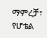ማምረቻ፣ የሆቴል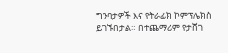ግንባታዎች እና የትራፊክ ኮምፕሌክስ ይገኙበታል። በተጨማሪም የታሸገ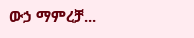ውኃ ማምረቻ...